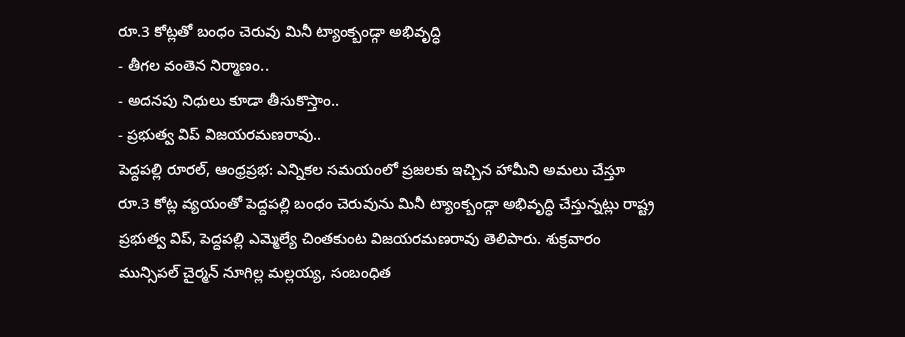రూ.3 కోట్లతో బంధం చెరువు మినీ ట్యాంక్బండ్గా అభివృద్ధి
- తీగల వంతెన నిర్మాణం..
- అదనపు నిధులు కూడా తీసుకొస్తాం..
- ప్రభుత్వ విప్ విజయరమణరావు..
పెద్దపల్లి రూరల్, ఆంధ్రప్రభ: ఎన్నికల సమయంలో ప్రజలకు ఇచ్చిన హామీని అమలు చేస్తూ రూ.3 కోట్ల వ్యయంతో పెద్దపల్లి బంధం చెరువును మినీ ట్యాంక్బండ్గా అభివృద్ధి చేస్తున్నట్లు రాష్ట్ర ప్రభుత్వ విప్, పెద్దపల్లి ఎమ్మెల్యే చింతకుంట విజయరమణరావు తెలిపారు. శుక్రవారం మున్సిపల్ చైర్మన్ నూగిల్ల మల్లయ్య, సంబంధిత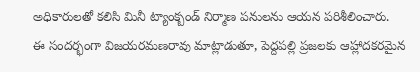అధికారులతో కలిసి మినీ ట్యాంక్బండ్ నిర్మాణ పనులను ఆయన పరిశీలించారు.
ఈ సందర్భంగా విజయరమణరావు మాట్లాడుతూ, పెద్దపల్లి ప్రజలకు ఆహ్లాదకరమైన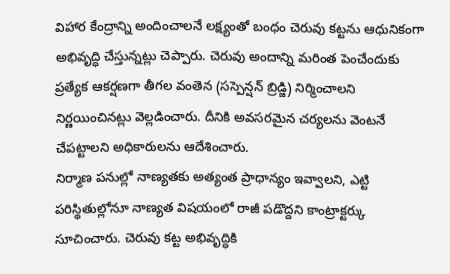విహార కేంద్రాన్ని అందించాలనే లక్ష్యంతో బంధం చెరువు కట్టను ఆధునికంగా అభివృద్ధి చేస్తున్నట్లు చెప్పారు. చెరువు అందాన్ని మరింత పెంచేందుకు ప్రత్యేక ఆకర్షణగా తీగల వంతెన (సస్పెన్షన్ బ్రిడ్జి) నిర్మించాలని నిర్ణయించినట్లు వెల్లడించారు. దీనికి అవసరమైన చర్యలను వెంటనే చేపట్టాలని అధికారులను ఆదేశించారు.
నిర్మాణ పనుల్లో నాణ్యతకు అత్యంత ప్రాధాన్యం ఇవ్వాలని, ఎట్టి పరిస్థితుల్లోనూ నాణ్యత విషయంలో రాజీ పడొద్దని కాంట్రాక్టర్కు సూచించారు. చెరువు కట్ట అభివృద్ధికి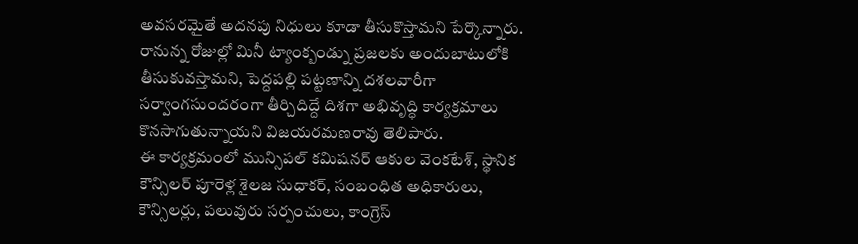అవసరమైతే అదనపు నిధులు కూడా తీసుకొస్తామని పేర్కొన్నారు.
రానున్న రోజుల్లో మినీ ట్యాంక్బండ్ను ప్రజలకు అందుబాటులోకి తీసుకువస్తామని, పెద్దపల్లి పట్టణాన్ని దశలవారీగా సర్వాంగసుందరంగా తీర్చిదిద్దే దిశగా అభివృద్ధి కార్యక్రమాలు కొనసాగుతున్నాయని విజయరమణరావు తెలిపారు.
ఈ కార్యక్రమంలో మున్సిపల్ కమిషనర్ ఆకుల వెంకటేశ్, స్థానిక కౌన్సిలర్ పూరెళ్ల శైలజ సుధాకర్, సంబంధిత అధికారులు, కౌన్సిలర్లు, పలువురు సర్పంచులు, కాంగ్రెస్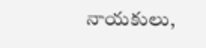నాయకులు,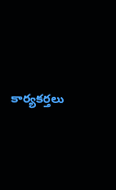కార్యకర్తలు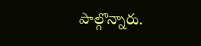పాల్గొన్నారు.